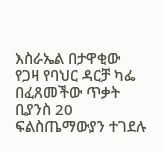እስራኤል በታዋቂው የጋዛ የባህር ዳርቻ ካፌ በፈጸመችው ጥቃት ቢያንስ 20 ፍልስጤማውያን ተገደሉ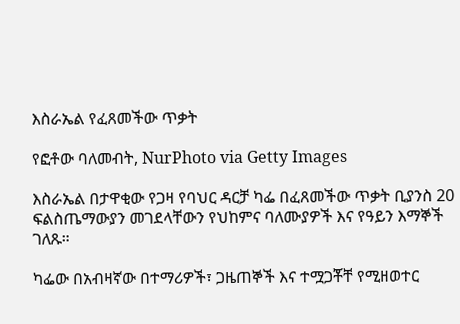እስራኤል የፈጸመችው ጥቃት

የፎቶው ባለመብት, NurPhoto via Getty Images

እስራኤል በታዋቂው የጋዛ የባህር ዳርቻ ካፌ በፈጸመችው ጥቃት ቢያንስ 20 ፍልስጤማውያን መገደላቸውን የህከምና ባለሙያዎች እና የዓይን እማኞች ገለጹ።

ካፌው በአብዛኛው በተማሪዎች፣ ጋዜጠኞች እና ተሟጋቾቸ የሚዘወተር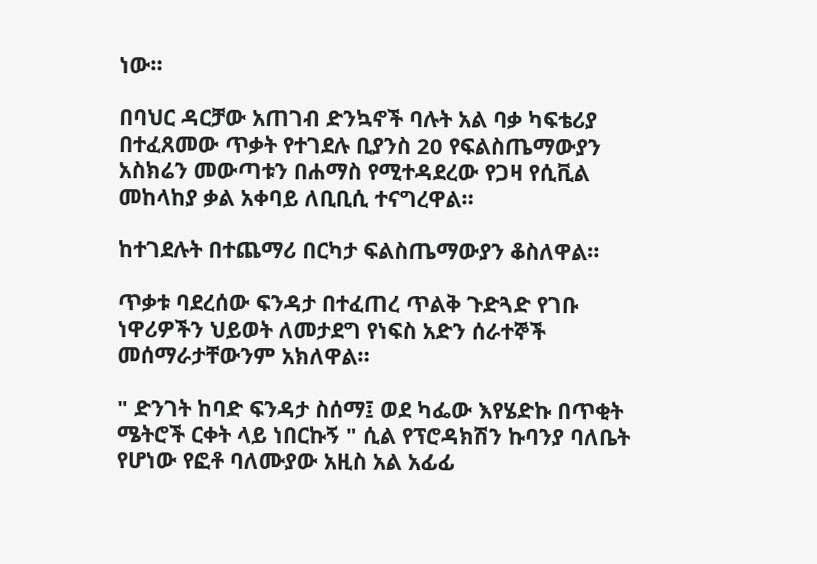ነው።

በባህር ዳርቻው አጠገብ ድንኳኖች ባሉት አል ባቃ ካፍቴሪያ በተፈጸመው ጥቃት የተገደሉ ቢያንስ 20 የፍልስጤማውያን አስክሬን መውጣቱን በሐማስ የሚተዳደረው የጋዛ የሲቪል መከላከያ ቃል አቀባይ ለቢቢሲ ተናግረዋል።

ከተገደሉት በተጨማሪ በርካታ ፍልስጤማውያን ቆስለዋል።

ጥቃቱ ባደረሰው ፍንዳታ በተፈጠረ ጥልቅ ጉድጓድ የገቡ ነዋሪዎችን ህይወት ለመታደግ የነፍስ አድን ሰራተኞች መሰማራታቸውንም አክለዋል።

" ድንገት ከባድ ፍንዳታ ስሰማ፤ ወደ ካፌው እየሄድኩ በጥቂት ሜትሮች ርቀት ላይ ነበርኩኝ " ሲል የፕሮዳክሽን ኩባንያ ባለቤት የሆነው የፎቶ ባለሙያው አዚስ አል አፊፊ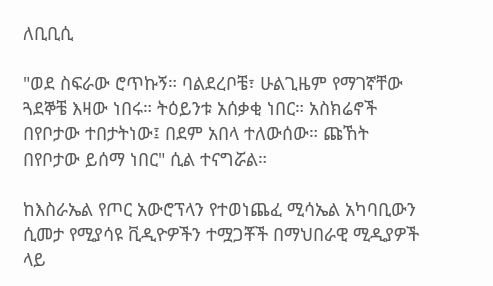ለቢቢሲ

"ወደ ስፍራው ሮጥኩኝ። ባልደረቦቼ፣ ሁልጊዜም የማገኛቸው ጓደኞቼ እዛው ነበሩ። ትዕይንቱ አሰቃቂ ነበር። አስክሬኖች በየቦታው ተበታትነው፤ በደም አበላ ተለውሰው። ጩኸት በየቦታው ይሰማ ነበር" ሲል ተናግሯል።

ከእስራኤል የጦር አውሮፕላን የተወነጨፈ ሚሳኤል አካባቢውን ሲመታ የሚያሳዩ ቪዲዮዎችን ተሟጋቾች በማህበራዊ ሚዲያዎች ላይ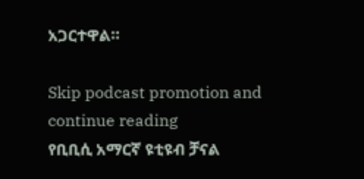አጋርተዋል።

Skip podcast promotion and continue reading
የቢቢሲ አማርኛ ዩቲዩብ ቻናል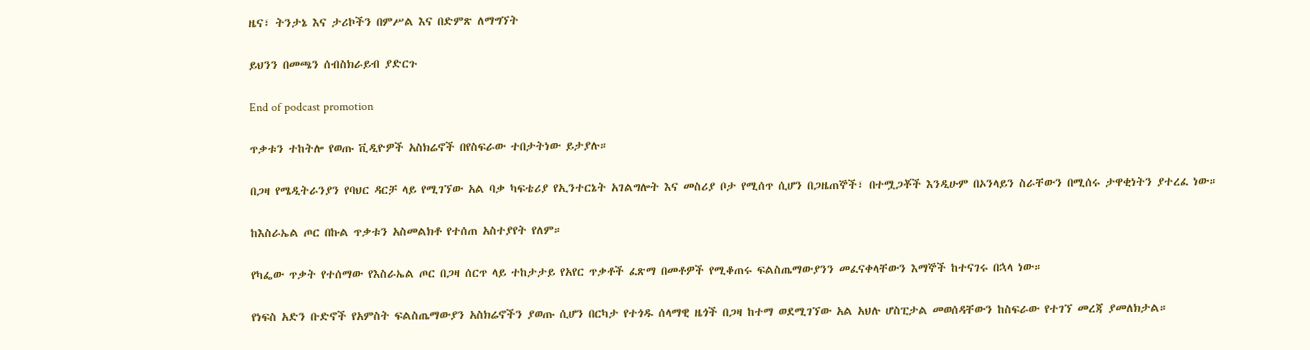ዜና፣ ትንታኔ እና ታሪኮችን በምሥል እና በድምጽ ለማግኘት

ይህንን በመጫን ሰብስክራይብ ያድርጉ

End of podcast promotion

ጥቃቱን ተከትሎ የወጡ ቪዲዮዎች አስክሬኖች በየስፍራው ተበታትነው ይታያሉ።

በጋዛ የሜዲትራንያን የባህር ዳርቻ ላይ የሚገኘው አል ባቃ ካፍቴሪያ የኢንተርኔት አገልግሎት እና መስሪያ ቦታ የሚሰጥ ሲሆን በጋዜጠኞች፣ በተሟጋቾች እንዲሁም በኦንላይን ስራቸውን በሚሰሩ ታዋቂነትን ያተረፈ ነው።

ከእስራኤል ጦር በኩል ጥቃቱን አስመልክቶ የተሰጠ አስተያየት የለም።

የካፌው ጥቃት የተሰማው የእስራኤል ጦር በጋዛ ሰርጥ ላይ ተከታታይ የአየር ጥቃቶች ፈጽማ በመቶዎች የሚቆጠሩ ፍልስጤማውያንን መፈናቀላቸውን እማኞች ከተናገሩ በኋላ ነው።

የነፍስ አድን ቡድኖች የአምስት ፍልስጤማውያን አስክሬኖችን ያወጡ ሲሆን በርካታ የተጎዱ ሰላማዊ ዜጎች በጋዛ ከተማ ወደሚገኘው አል አህሉ ሆስፒታል መወሰዳቸውን ከስፍራው የተገኘ መረጃ ያመለክታል።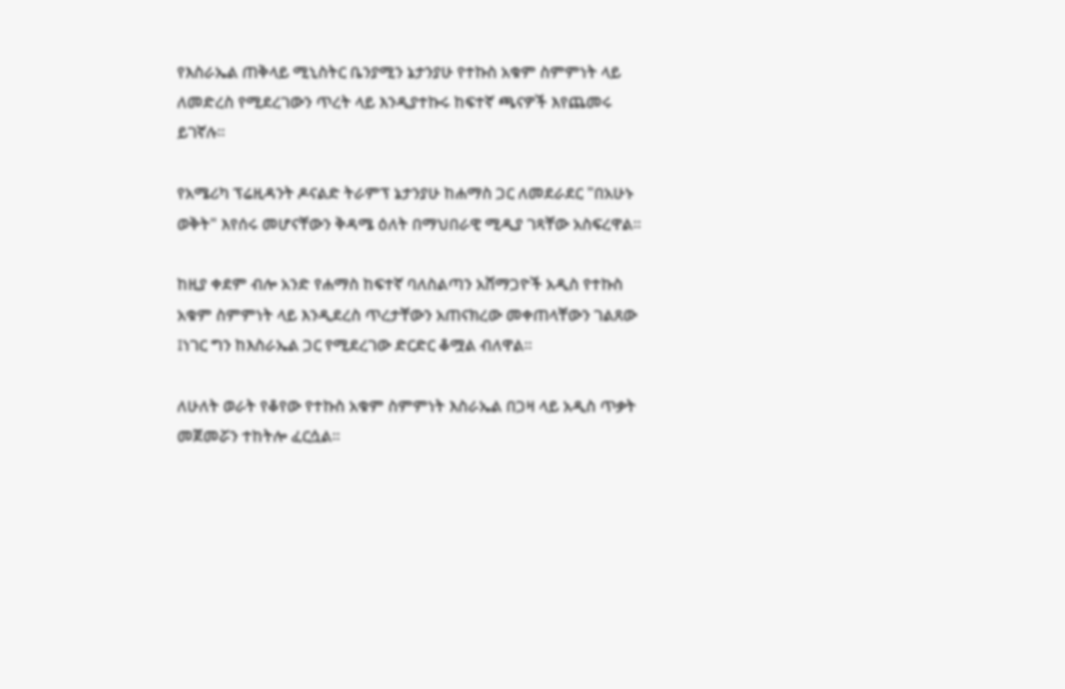የእስራኤል ጠቅላይ ሚኒስትር ቤንያሚን ኔታንያሁ የተኩስ አቁም ስምምነት ላይ ለመድረስ የሚደረገውን ጥረት ላይ እንዲያተኩሩ ከፍተኛ ጫናዎች እየጨመሩ ይገኛሉ።

የአሜሪካ ፕሬዚዳንት ዶናልድ ትራምፕ ኔታንያሁ ከሐማስ ጋር ለመደራደር "በአሁኑ ወቅት" እየሰሩ መሆናቸውን ቅዳሜ ዕለት በማህበራዊ ሚዲያ ገጻቸው አስፍረዋል።

ከዚያ ቀደም ብሎ አንድ የሐማስ ከፍተኛ ባለስልጣን አሸማጋዮች አዲስ የተኩስ አቁም ስምምነት ላይ እንዲደረስ ጥረታቸውን አጠናክረው መቀጠላቸውን ገልጸው ፤ነገር ግን ከእስራኤል ጋር የሚደረገው ድርድር ቆሟል ብለዋል።

ለሁለት ወራት የቆየው የተኩስ አቁም ስምምነት እስራኤል በጋዛ ላይ አዲስ ጥቃት መጀመሯን ተከትሎ ፈርሷል።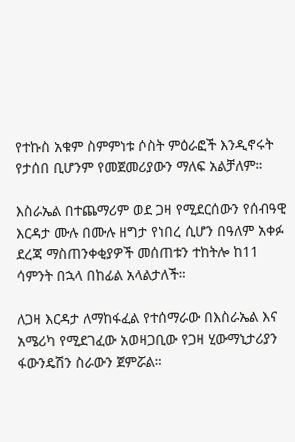የተኩስ አቁም ስምምነቱ ሶስት ምዕራፎች እንዲኖሩት የታሰበ ቢሆንም የመጀመሪያውን ማለፍ አልቻለም።

እስራኤል በተጨማሪም ወደ ጋዛ የሚደርሰውን የሰብዓዊ እርዳታ ሙሉ በሙሉ ዘግታ የነበረ ሲሆን በዓለም አቀፉ ደረጃ ማስጠንቀቂያዎች መሰጠቱን ተከትሎ ከ11 ሳምንት በኋላ በከፊል አላልታለች።

ለጋዛ እርዳታ ለማከፋፈል የተሰማራው በእስራኤል እና አሜሪካ የሚደገፈው አወዛጋቢው የጋዛ ሂውማኒታሪያን ፋውንዴሽን ስራውን ጀምሯል።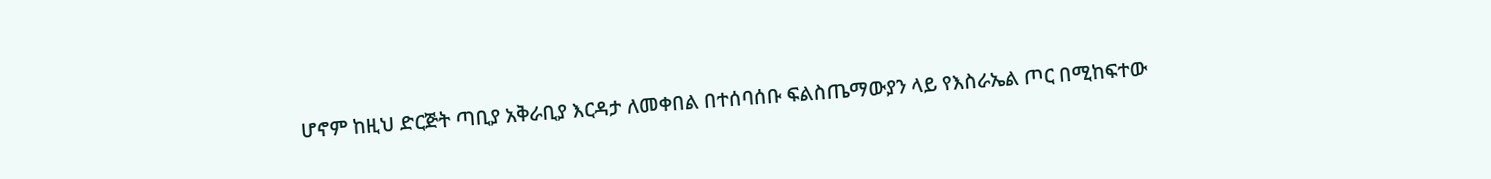ሆኖም ከዚህ ድርጅት ጣቢያ አቅራቢያ እርዳታ ለመቀበል በተሰባሰቡ ፍልስጤማውያን ላይ የእስራኤል ጦር በሚከፍተው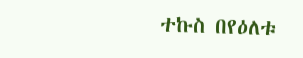ተኩስ በየዕለቱ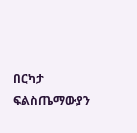በርካታ ፍልስጤማውያን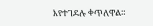እየተገደሉ ቀጥለዋል።